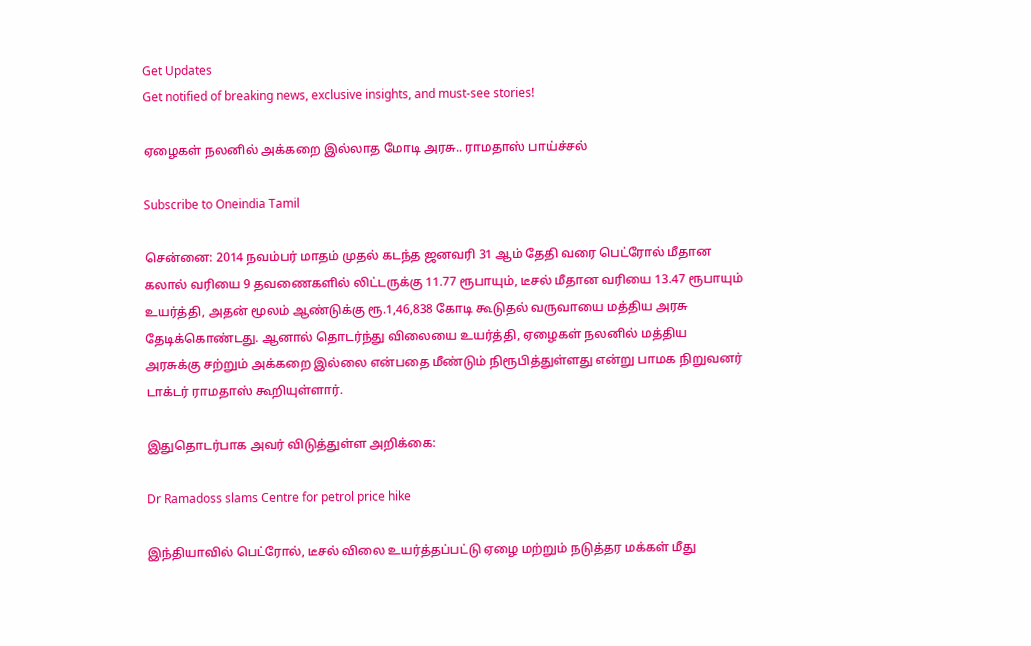Get Updates
Get notified of breaking news, exclusive insights, and must-see stories!

ஏழைகள் நலனில் அக்கறை இல்லாத மோடி அரசு.. ராமதாஸ் பாய்ச்சல்

Subscribe to Oneindia Tamil

சென்னை: 2014 நவம்பர் மாதம் முதல் கடந்த ஜனவரி 31 ஆம் தேதி வரை பெட்ரோல் மீதான கலால் வரியை 9 தவணைகளில் லிட்டருக்கு 11.77 ரூபாயும், டீசல் மீதான வரியை 13.47 ரூபாயும் உயர்த்தி, அதன் மூலம் ஆண்டுக்கு ரூ.1,46,838 கோடி கூடுதல் வருவாயை மத்திய அரசு தேடிக்கொண்டது. ஆனால் தொடர்ந்து விலையை உயர்த்தி, ஏழைகள் நலனில் மத்திய அரசுக்கு சற்றும் அக்கறை இல்லை என்பதை மீண்டும் நிரூபித்துள்ளது என்று பாமக நிறுவனர் டாக்டர் ராமதாஸ் கூறியுள்ளார்.

இதுதொடர்பாக அவர் விடுத்துள்ள அறிக்கை:

Dr Ramadoss slams Centre for petrol price hike

இந்தியாவில் பெட்ரோல், டீசல் விலை உயர்த்தப்பட்டு ஏழை மற்றும் நடுத்தர மக்கள் மீது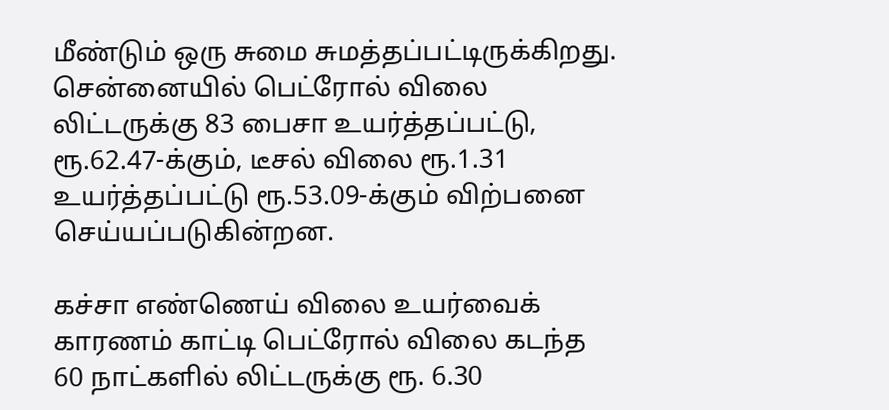மீண்டும் ஒரு சுமை சுமத்தப்பட்டிருக்கிறது. சென்னையில் பெட்ரோல் விலை லிட்டருக்கு 83 பைசா உயர்த்தப்பட்டு, ரூ.62.47-க்கும், டீசல் விலை ரூ.1.31 உயர்த்தப்பட்டு ரூ.53.09-க்கும் விற்பனை செய்யப்படுகின்றன.

கச்சா எண்ணெய் விலை உயர்வைக் காரணம் காட்டி பெட்ரோல் விலை கடந்த 60 நாட்களில் லிட்டருக்கு ரூ. 6.30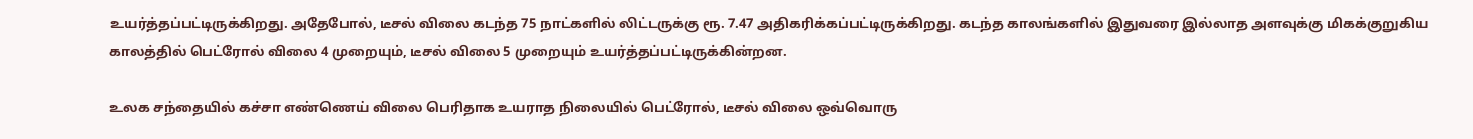உயர்த்தப்பட்டிருக்கிறது. அதேபோல், டீசல் விலை கடந்த 75 நாட்களில் லிட்டருக்கு ரூ. 7.47 அதிகரிக்கப்பட்டிருக்கிறது. கடந்த காலங்களில் இதுவரை இல்லாத அளவுக்கு மிகக்குறுகிய காலத்தில் பெட்ரோல் விலை 4 முறையும், டீசல் விலை 5 முறையும் உயர்த்தப்பட்டிருக்கின்றன.

உலக சந்தையில் கச்சா எண்ணெய் விலை பெரிதாக உயராத நிலையில் பெட்ரோல், டீசல் விலை ஒவ்வொரு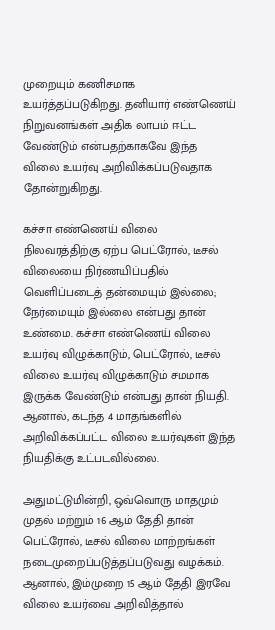முறையும் கணிசமாக உயர்த்தப்படுகிறது. தனியார் எண்ணெய் நிறுவனங்கள் அதிக லாபம் ஈட்ட வேண்டும் என்பதற்காகவே இந்த விலை உயர்வு அறிவிக்கப்படுவதாக தோன்றுகிறது.

கச்சா எண்ணெய் விலை நிலவரத்திற்கு ஏற்ப பெட்ரோல், டீசல் விலையை நிர்ணயிப்பதில் வெளிப்படைத் தன்மையும் இல்லை; நேர்மையும் இல்லை என்பது தான் உண்மை. கச்சா எண்ணெய் விலை உயர்வு விழுக்காடும், பெட்ரோல், டீசல் விலை உயர்வு விழுக்காடும் சமமாக இருக்க வேண்டும் என்பது தான் நியதி. ஆனால், கடந்த 4 மாதங்களில் அறிவிக்கப்பட்ட விலை உயர்வுகள் இந்த நியதிக்கு உட்படவில்லை.

அதுமட்டுமின்றி, ஒவ்வொரு மாதமும் முதல் மற்றும் 16 ஆம் தேதி தான் பெட்ரோல், டீசல் விலை மாற்றங்கள் நடைமுறைப்படுத்தப்படுவது வழக்கம். ஆனால், இம்முறை 15 ஆம் தேதி இரவே விலை உயர்வை அறிவித்தால்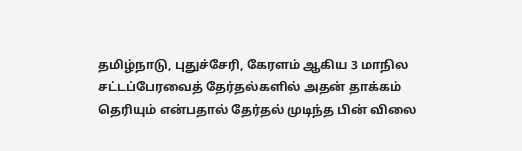தமிழ்நாடு, புதுச்சேரி, கேரளம் ஆகிய 3 மாநில சட்டப்பேரவைத் தேர்தல்களில் அதன் தாக்கம் தெரியும் என்பதால் தேர்தல் முடிந்த பின் விலை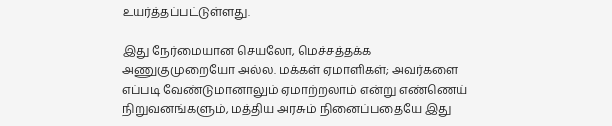உயர்த்தப்பட்டுள்ளது.

இது நேர்மையான செயலோ, மெச்சத்தக்க அணுகுமுறையோ அல்ல. மக்கள் ஏமாளிகள்; அவர்களை எப்படி வேண்டுமானாலும் ஏமாற்றலாம் என்று எண்ணெய் நிறுவனங்களும், மத்திய அரசும் நினைப்பதையே இது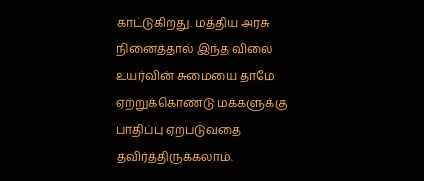காட்டுகிறது. மத்திய அரசு நினைத்தால் இந்த விலை உயர்வின் சுமையை தாமே ஏற்றுக்கொண்டு மக்களுக்கு பாதிப்பு ஏற்படுவதை தவிர்த்திருக்கலாம்.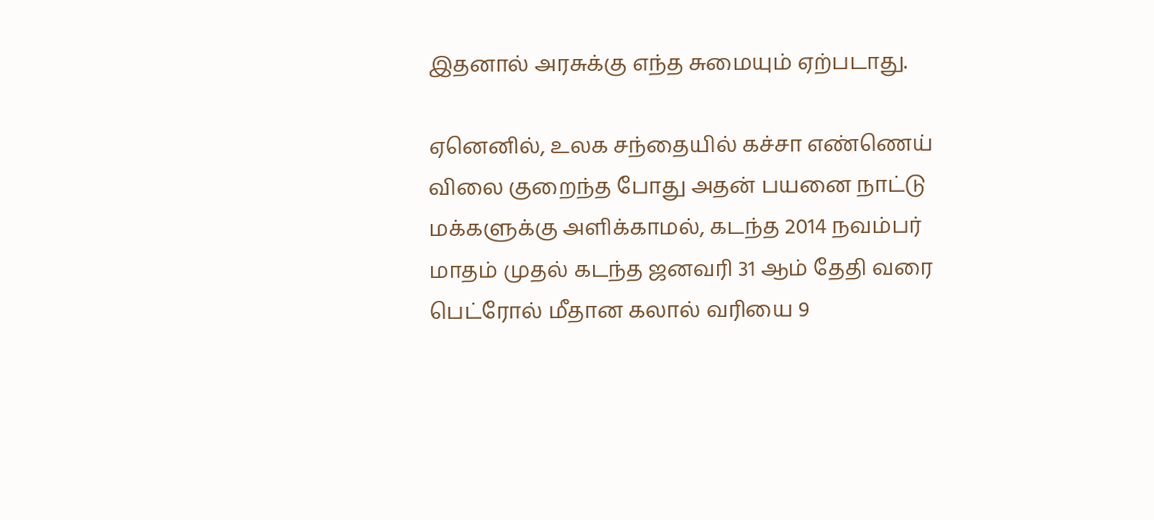இதனால் அரசுக்கு எந்த சுமையும் ஏற்படாது.

ஏனெனில், உலக சந்தையில் கச்சா எண்ணெய் விலை குறைந்த போது அதன் பயனை நாட்டு மக்களுக்கு அளிக்காமல், கடந்த 2014 நவம்பர் மாதம் முதல் கடந்த ஜனவரி 31 ஆம் தேதி வரை பெட்ரோல் மீதான கலால் வரியை 9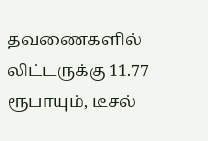தவணைகளில் லிட்டருக்கு 11.77 ரூபாயும், டீசல்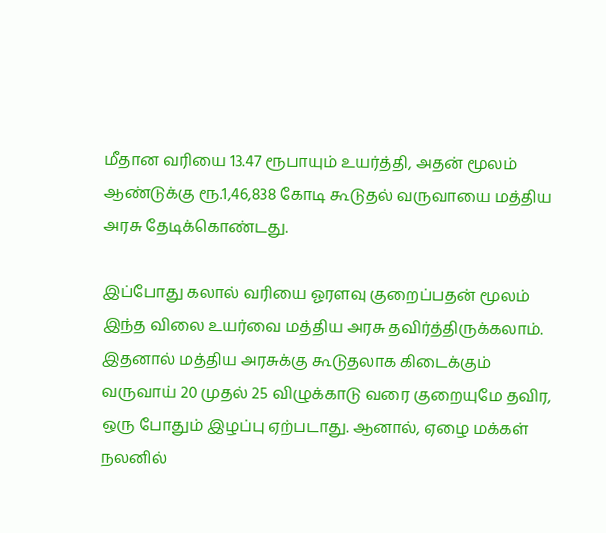மீதான வரியை 13.47 ரூபாயும் உயர்த்தி, அதன் மூலம் ஆண்டுக்கு ரூ.1,46,838 கோடி கூடுதல் வருவாயை மத்திய அரசு தேடிக்கொண்டது.

இப்போது கலால் வரியை ஓரளவு குறைப்பதன் மூலம் இந்த விலை உயர்வை மத்திய அரசு தவிர்த்திருக்கலாம். இதனால் மத்திய அரசுக்கு கூடுதலாக கிடைக்கும் வருவாய் 20 முதல் 25 விழுக்காடு வரை குறையுமே தவிர, ஒரு போதும் இழப்பு ஏற்படாது. ஆனால், ஏழை மக்கள் நலனில்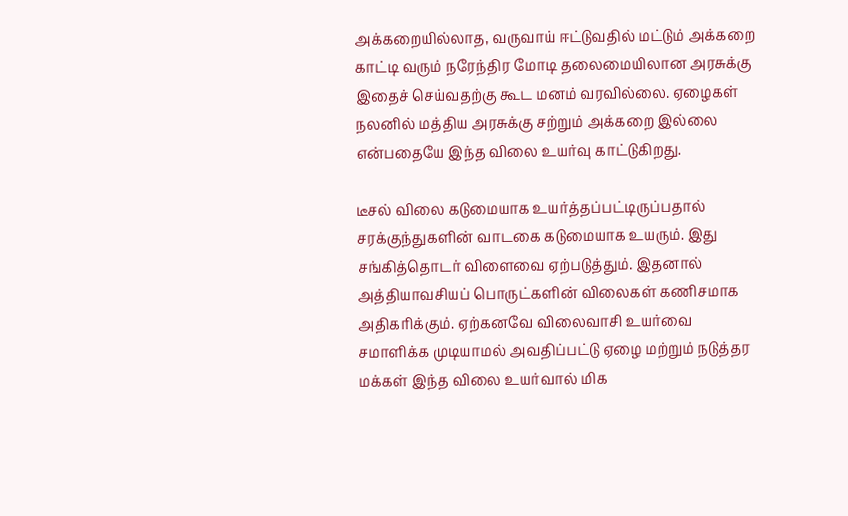அக்கறையில்லாத, வருவாய் ஈட்டுவதில் மட்டும் அக்கறை காட்டி வரும் நரேந்திர மோடி தலைமையிலான அரசுக்கு இதைச் செய்வதற்கு கூட மனம் வரவில்லை. ஏழைகள் நலனில் மத்திய அரசுக்கு சற்றும் அக்கறை இல்லை என்பதையே இந்த விலை உயர்வு காட்டுகிறது.

டீசல் விலை கடுமையாக உயர்த்தப்பட்டிருப்பதால் சரக்குந்துகளின் வாடகை கடுமையாக உயரும். இது சங்கித்தொடர் விளைவை ஏற்படுத்தும். இதனால் அத்தியாவசியப் பொருட்களின் விலைகள் கணிசமாக அதிகரிக்கும். ஏற்கனவே விலைவாசி உயர்வை சமாளிக்க முடியாமல் அவதிப்பட்டு ஏழை மற்றும் நடுத்தர மக்கள் இந்த விலை உயர்வால் மிக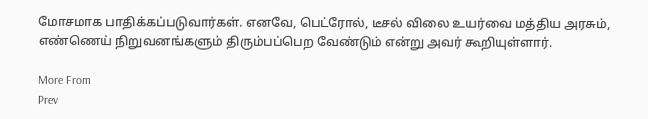மோசமாக பாதிக்கப்படுவார்கள். எனவே, பெட்ரோல், டீசல் விலை உயர்வை மத்திய அரசும், எண்ணெய் நிறுவனங்களும் திரும்பப்பெற வேண்டும் என்று அவர் கூறியுள்ளார்.

More From
Prev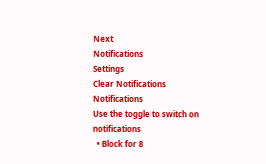Next
Notifications
Settings
Clear Notifications
Notifications
Use the toggle to switch on notifications
  • Block for 8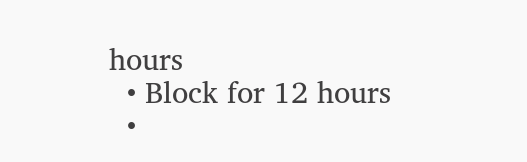hours
  • Block for 12 hours
  •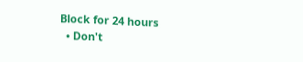Block for 24 hours
  • Don't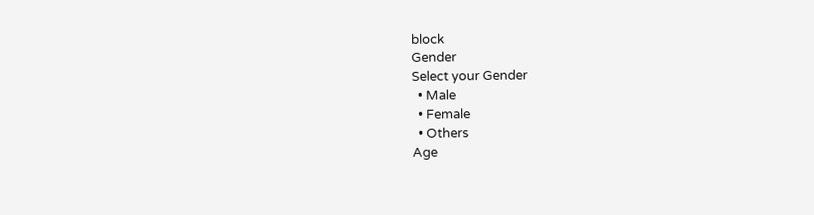block
Gender
Select your Gender
  • Male
  • Female
  • Others
Age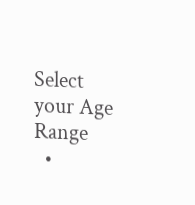Select your Age Range
  •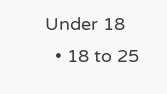Under 18
  • 18 to 25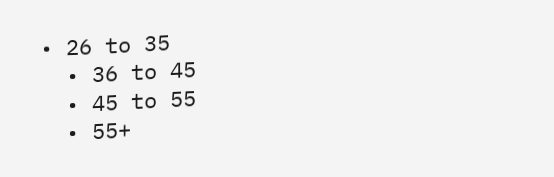• 26 to 35
  • 36 to 45
  • 45 to 55
  • 55+